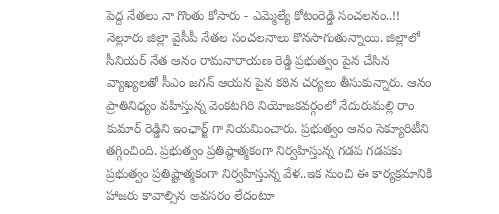పెద్ద నేతలు నా గొంతు కోసారు - ఎమ్మెల్యే కోటంరెడ్డి సంచలనం..!!
నెల్లూరు జిల్లా వైసీపీ నేతల సంచలనాలు కొనసాగుతున్నాయి. జిల్లాలో సీనియర్ నేత ఆనం రామనారాయణ రెడ్డి ప్రభుత్వం పైన చేసిన వ్యాఖ్యలతో సీఎం జగన్ ఆయన పైన కఠిన చర్యలు తీసుకున్నారు. ఆనం ప్రాతినిధ్యం వహిస్తున్న వెంకటగిరి నియోజకవర్గంలో నేదురుమల్లి రాం కుమార్ రెడ్డిని ఇంఛార్జ్ గా నియమించారు. ప్రభుత్వం ఆనం సెక్యూరిటీని తగ్గించింది. ప్రభుత్వం ప్రతిష్ఠాత్మకంగా నిర్వహిస్తున్న గడప గడపకు ప్రభుత్వం ప్రతిష్టాత్మకంగా నిర్వహిస్తున్న వేళ..ఇక నుంచి ఈ కార్యక్రమానికి హాజరు కావాల్సిన అవసరం లేదంటూ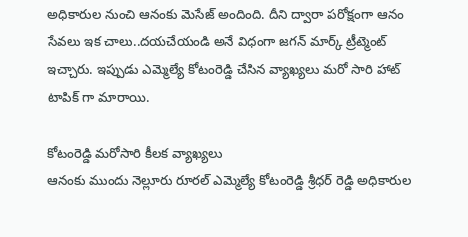అధికారుల నుంచి ఆనంకు మెసేజ్ అందింది. దీని ద్వారా పరోక్షంగా ఆనం సేవలు ఇక చాలు..దయచేయండి అనే విధంగా జగన్ మార్క్ ట్రీట్మెంట్ ఇచ్చారు. ఇప్పుడు ఎమ్మెల్యే కోటంరెడ్డి చేసిన వ్యాఖ్యలు మరో సారి హాట్ టాపిక్ గా మారాయి.

కోటంరెడ్డి మరోసారి కీలక వ్యాఖ్యలు
ఆనంకు ముందు నెల్లూరు రూరల్ ఎమ్మెల్యే కోటంరెడ్డి శ్రీధర్ రెడ్డి అధికారుల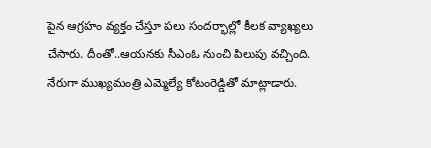పైన ఆగ్రహం వ్యక్తం చేస్తూ పలు సందర్భాల్లో కీలక వ్యాఖ్యలు చేసారు. దీంతో..ఆయనకు సీఎంఓ నుంచి పిలుపు వచ్చింది. నేరుగా ముఖ్యమంత్రి ఎమ్మెల్యే కోటంరెడ్డితో మాట్లాడారు.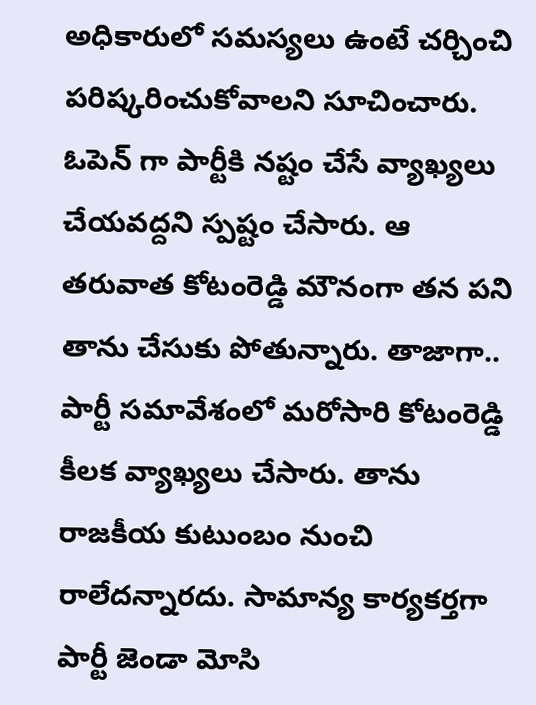అధికారులో సమస్యలు ఉంటే చర్చించి పరిష్కరించుకోవాలని సూచించారు. ఓపెన్ గా పార్టీకి నష్టం చేసే వ్యాఖ్యలు చేయవద్దని స్పష్టం చేసారు. ఆ తరువాత కోటంరెడ్డి మౌనంగా తన పని తాను చేసుకు పోతున్నారు. తాజాగా.. పార్టీ సమావేశంలో మరోసారి కోటంరెడ్డి కీలక వ్యాఖ్యలు చేసారు. తాను రాజకీయ కుటుంబం నుంచి రాలేదన్నారదు. సామాన్య కార్యకర్తగా పార్టీ జెండా మోసి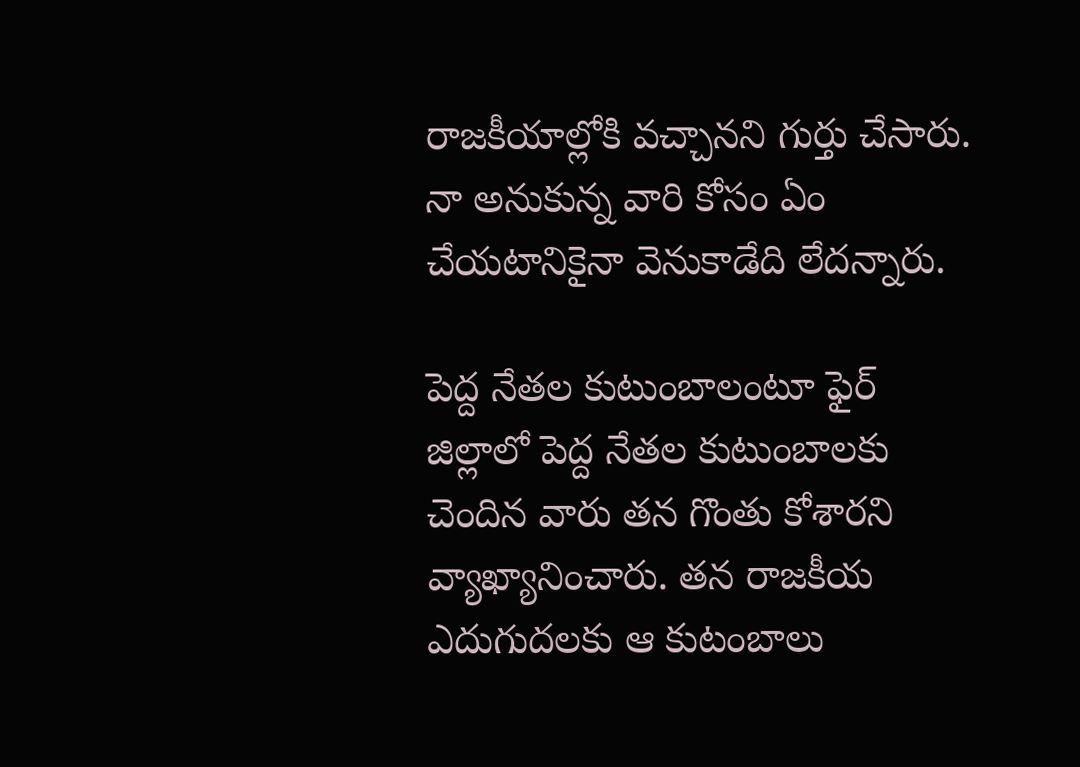రాజకీయాల్లోకి వచ్చానని గుర్తు చేసారు. నా అనుకున్న వారి కోసం ఏం చేయటానికైనా వెనుకాడేది లేదన్నారు.

పెద్ద నేతల కుటుంబాలంటూ ఫైర్
జిల్లాలో పెద్ద నేతల కుటుంబాలకు చెందిన వారు తన గొంతు కోశారని వ్యాఖ్యానించారు. తన రాజకీయ ఎదుగుదలకు ఆ కుటంబాలు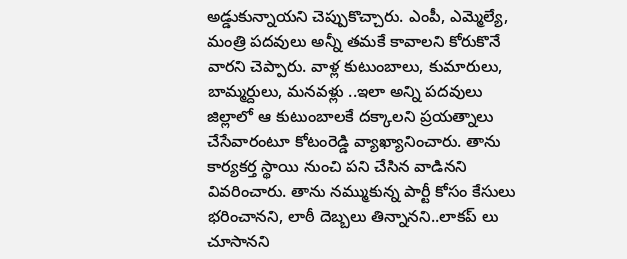అడ్డుకున్నాయని చెప్పుకొచ్చారు. ఎంపీ, ఎమ్మెల్యే, మంత్రి పదవులు అన్నీ తమకే కావాలని కోరుకొనే వారని చెప్పారు. వాళ్ల కుటుంబాలు, కుమారులు, బామ్మర్దులు, మనవళ్లు ..ఇలా అన్ని పదవులు జిల్లాలో ఆ కుటుంబాలకే దక్కాలని ప్రయత్నాలు చేసేవారంటూ కోటంరెడ్డి వ్యాఖ్యానించారు. తాను కార్యకర్త స్థాయి నుంచి పని చేసిన వాడినని వివరించారు. తాను నమ్ముకున్న పార్టీ కోసం కేసులు భరించానని, లాఠీ దెబ్బలు తిన్నానని..లాకప్ లు చూసానని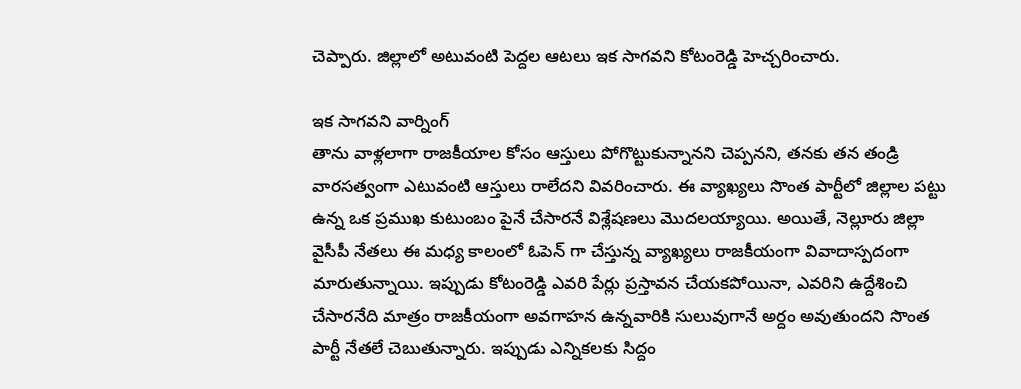చెప్పారు. జిల్లాలో అటువంటి పెద్దల ఆటలు ఇక సాగవని కోటంరెడ్డి హెచ్చరించారు.

ఇక సాగవని వార్నింగ్
తాను వాళ్లలాగా రాజకీయాల కోసం ఆస్తులు పోగొట్టుకున్నానని చెప్పనని, తనకు తన తండ్రి వారసత్వంగా ఎటువంటి ఆస్తులు రాలేదని వివరించారు. ఈ వ్యాఖ్యలు సొంత పార్టీలో జిల్లాల పట్టు ఉన్న ఒక ప్రముఖ కుటుంబం పైనే చేసారనే విశ్లేషణలు మొదలయ్యాయి. అయితే, నెల్లూరు జిల్లా వైసీపీ నేతలు ఈ మధ్య కాలంలో ఓపెన్ గా చేస్తున్న వ్యాఖ్యలు రాజకీయంగా వివాదాస్పదంగా మారుతున్నాయి. ఇప్పుడు కోటంరెడ్డి ఎవరి పేర్లు ప్రస్తావన చేయకపోయినా, ఎవరిని ఉద్దేశించి చేసారనేది మాత్రం రాజకీయంగా అవగాహన ఉన్నవారికి సులువుగానే అర్దం అవుతుందని సొంత పార్టీ నేతలే చెబుతున్నారు. ఇప్పుడు ఎన్నికలకు సిద్దం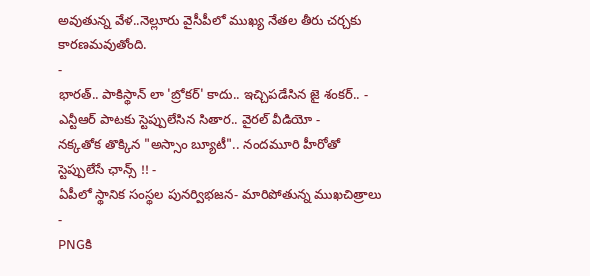అవుతున్న వేళ..నెల్లూరు వైసీపీలో ముఖ్య నేతల తీరు చర్చకు కారణమవుతోంది.
-
భారత్.. పాకిస్థాన్ లా 'బ్రోకర్' కాదు.. ఇచ్చిపడేసిన జై శంకర్.. -
ఎన్టీఆర్ పాటకు స్టెప్పులేసిన సితార.. వైరల్ వీడియో -
నక్కతోక తొక్కిన "అస్సాం బ్యూటీ".. నందమూరి హీరోతో స్టెప్పులేసే ఛాన్స్ !! -
ఏపీలో స్థానిక సంస్థల పునర్విభజన- మారిపోతున్న ముఖచిత్రాలు -
PNGకి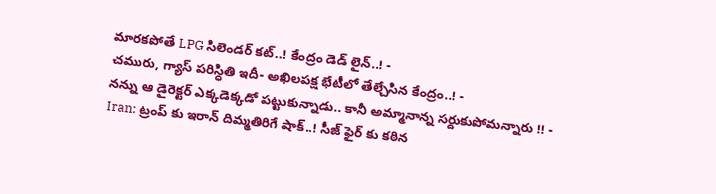మారకపోతే LPG సిలెండర్ కట్..! కేంద్రం డెడ్ లైన్..! -
చమురు, గ్యాస్ పరిస్ధితి ఇదీ- అఖిలపక్ష భేటీలో తేల్చేసిన కేంద్రం..! -
నన్ను ఆ డైరెక్టర్ ఎక్కడెక్కడో పట్టుకున్నాడు.. కానీ అమ్మానాన్న సర్దుకుపోమన్నారు !! -
Iran: ట్రంప్ కు ఇరాన్ దిమ్మతిరిగే షాక్..! సీజ్ ఫైర్ కు కఠిన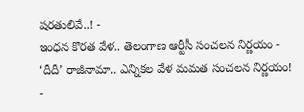షరతులివే..! -
ఇంధన కొరత వేళ.. తెలంగాణ ఆర్టీసీ సంచలన నిర్ణయం -
‘దీదీ’ రాజీనామా.. ఎన్నికల వేళ మమత సంచలన నిర్ణయం! -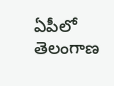ఏపీలో తెలంగాణ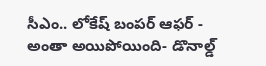సీఎం.. లోకేష్ బంపర్ ఆఫర్ -
అంతా అయిపోయింది- డొనాల్డ్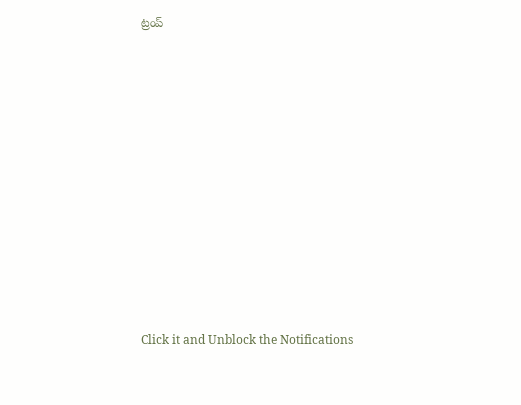ట్రంప్












Click it and Unblock the Notifications